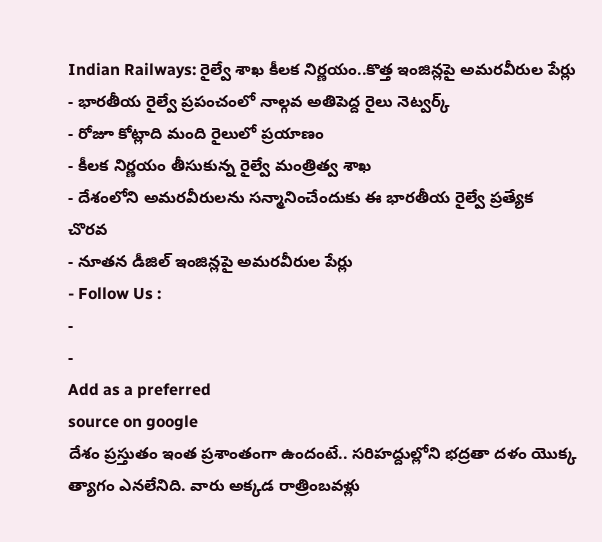Indian Railways: రైల్వే శాఖ కీలక నిర్ణయం..కొత్త ఇంజిన్లపై అమరవీరుల పేర్లు
- భారతీయ రైల్వే ప్రపంచంలో నాల్గవ అతిపెద్ద రైలు నెట్వర్క్
- రోజూ కోట్లాది మంది రైలులో ప్రయాణం
- కీలక నిర్ణయం తీసుకున్న రైల్వే మంత్రిత్వ శాఖ
- దేశంలోని అమరవీరులను సన్మానించేందుకు ఈ భారతీయ రైల్వే ప్రత్యేక చొరవ
- నూతన డీజిల్ ఇంజిన్లపై అమరవీరుల పేర్లు
- Follow Us :
-
-
Add as a preferred
source on google
దేశం ప్రస్తుతం ఇంత ప్రశాంతంగా ఉందంటే.. సరిహద్దుల్లోని భద్రతా దళం యొక్క త్యాగం ఎనలేనిది. వారు అక్కడ రాత్రింబవళ్లు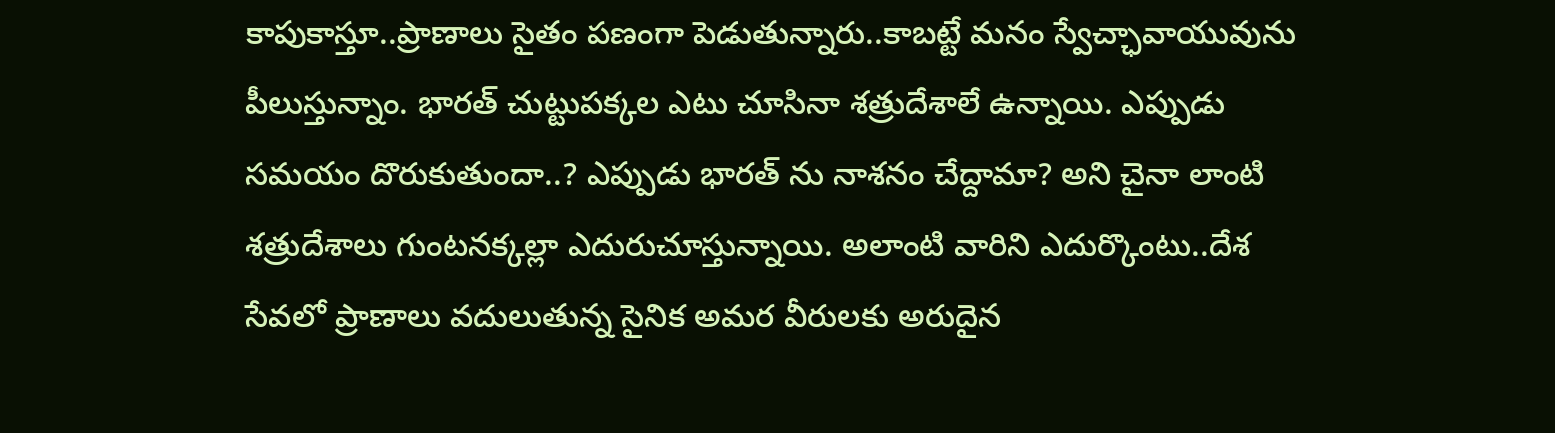కాపుకాస్తూ..ప్రాణాలు సైతం పణంగా పెడుతున్నారు..కాబట్టే మనం స్వేచ్ఛావాయువును పీలుస్తున్నాం. భారత్ చుట్టుపక్కల ఎటు చూసినా శత్రుదేశాలే ఉన్నాయి. ఎప్పుడు సమయం దొరుకుతుందా..? ఎప్పుడు భారత్ ను నాశనం చేద్దామా? అని చైనా లాంటి శత్రుదేశాలు గుంటనక్కల్లా ఎదురుచూస్తున్నాయి. అలాంటి వారిని ఎదుర్కొంటు..దేశ సేవలో ప్రాణాలు వదులుతున్న సైనిక అమర వీరులకు అరుదైన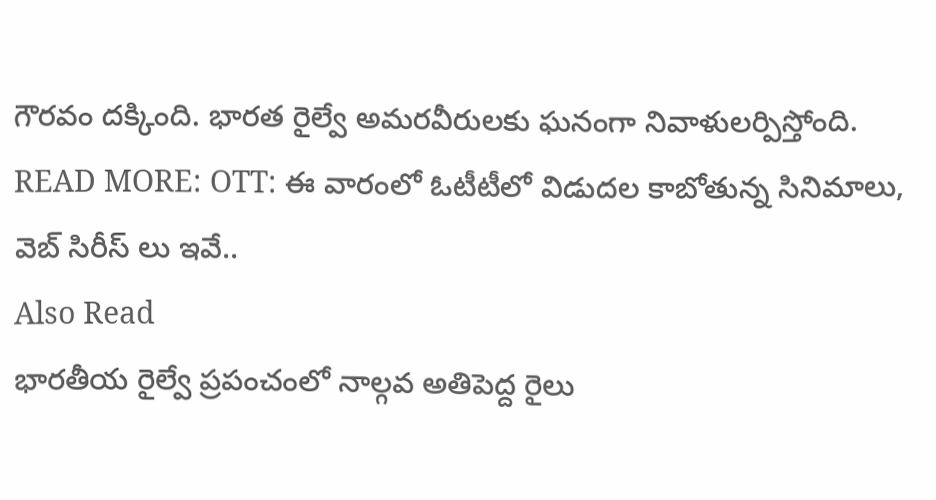గౌరవం దక్కింది. భారత రైల్వే అమరవీరులకు ఘనంగా నివాళులర్పిస్తోంది.
READ MORE: OTT: ఈ వారంలో ఓటీటీలో విడుదల కాబోతున్న సినిమాలు, వెబ్ సిరీస్ లు ఇవే..
Also Read
భారతీయ రైల్వే ప్రపంచంలో నాల్గవ అతిపెద్ద రైలు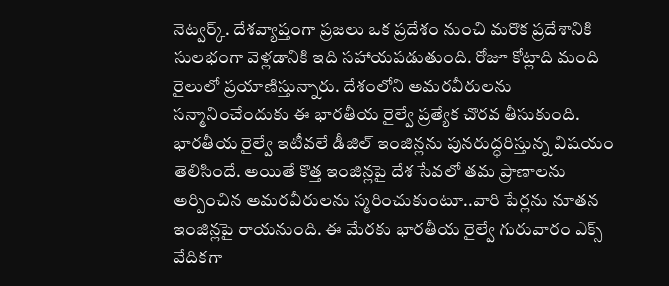నెట్వర్క్. దేశవ్యాప్తంగా ప్రజలు ఒక ప్రదేశం నుంచి మరొక ప్రదేశానికి సులభంగా వెళ్లడానికి ఇది సహాయపడుతుంది. రోజూ కోట్లాది మంది రైలులో ప్రయాణిస్తున్నారు. దేశంలోని అమరవీరులను సన్మానించేందుకు ఈ భారతీయ రైల్వే ప్రత్యేక చొరవ తీసుకుంది. భారతీయ రైల్వే ఇటీవలే డీజిల్ ఇంజిన్లను పునరుద్ధరిస్తున్న విషయం తెలిసిందే. అయితే కొత్త ఇంజిన్లపై దేశ సేవలో తమ ప్రాణాలను అర్పించిన అమరవీరులను స్మరించుకుంటూ..వారి పేర్లను నూతన ఇంజిన్లపై రాయనుంది. ఈ మేరకు భారతీయ రైల్వే గురువారం ఎక్స్ వేదికగా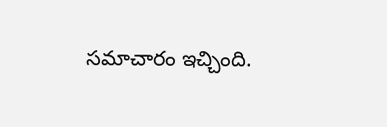సమాచారం ఇచ్చింది.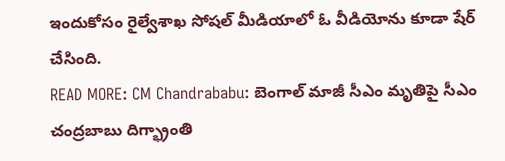ఇందుకోసం రైల్వేశాఖ సోషల్ మీడియాలో ఓ వీడియోను కూడా షేర్ చేసింది.
READ MORE: CM Chandrababu: బెంగాల్ మాజీ సీఎం మృతిపై సీఎం చంద్రబాబు దిగ్భ్రాంతి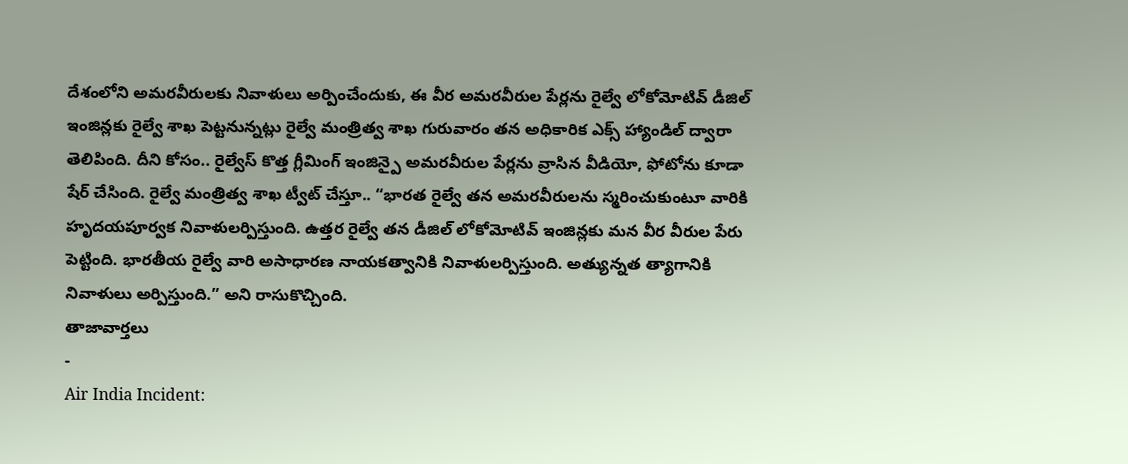దేశంలోని అమరవీరులకు నివాళులు అర్పించేందుకు, ఈ వీర అమరవీరుల పేర్లను రైల్వే లోకోమోటివ్ డీజిల్ ఇంజిన్లకు రైల్వే శాఖ పెట్టనున్నట్లు రైల్వే మంత్రిత్వ శాఖ గురువారం తన అధికారిక ఎక్స్ హ్యాండిల్ ద్వారా తెలిపింది. దీని కోసం.. రైల్వేస్ కొత్త గ్లీమింగ్ ఇంజిన్పై అమరవీరుల పేర్లను వ్రాసిన వీడియో, ఫోటోను కూడా షేర్ చేసింది. రైల్వే మంత్రిత్వ శాఖ ట్వీట్ చేస్తూ.. “భారత రైల్వే తన అమరవీరులను స్మరించుకుంటూ వారికి హృదయపూర్వక నివాళులర్పిస్తుంది. ఉత్తర రైల్వే తన డీజిల్ లోకోమోటివ్ ఇంజిన్లకు మన వీర వీరుల పేరు పెట్టింది. భారతీయ రైల్వే వారి అసాధారణ నాయకత్వానికి నివాళులర్పిస్తుంది. అత్యున్నత త్యాగానికి నివాళులు అర్పిస్తుంది.” అని రాసుకొచ్చింది.
తాజావార్తలు
-
Air India Incident: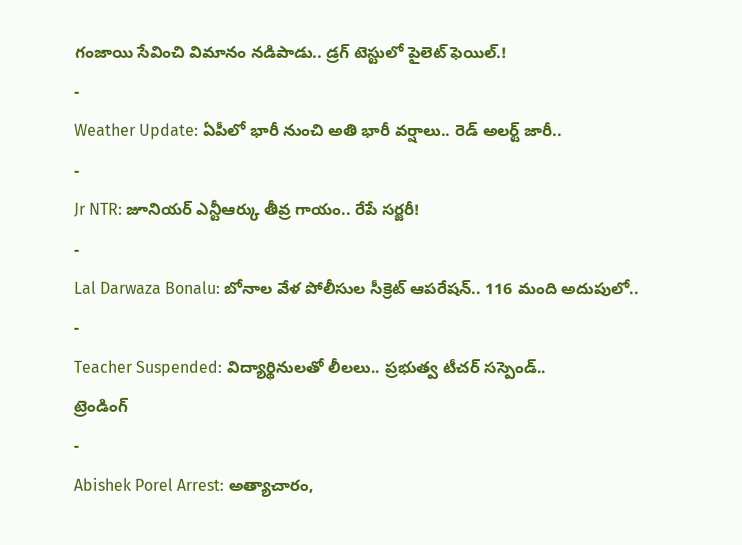గంజాయి సేవించి విమానం నడిపాడు.. డ్రగ్ టెస్టులో పైలెట్ ఫెయిల్.!
-
Weather Update: ఏపీలో భారీ నుంచి అతి భారీ వర్షాలు.. రెడ్ అలర్ట్ జారీ..
-
Jr NTR: జూనియర్ ఎన్టీఆర్కు తీవ్ర గాయం.. రేపే సర్జరీ!
-
Lal Darwaza Bonalu: బోనాల వేళ పోలీసుల సీక్రెట్ ఆపరేషన్.. 116 మంది అదుపులో..
-
Teacher Suspended: విద్యార్థినులతో లీలలు.. ప్రభుత్వ టీచర్ సస్పెండ్..
ట్రెండింగ్
-
Abishek Porel Arrest: అత్యాచారం,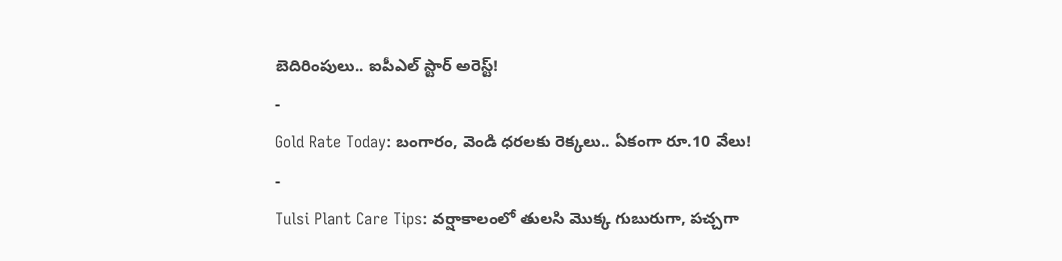బెదిరింపులు.. ఐపీఎల్ స్టార్ అరెస్ట్!
-
Gold Rate Today: బంగారం, వెండి ధరలకు రెక్కలు.. ఏకంగా రూ.10 వేలు!
-
Tulsi Plant Care Tips: వర్షాకాలంలో తులసి మొక్క గుబురుగా, పచ్చగా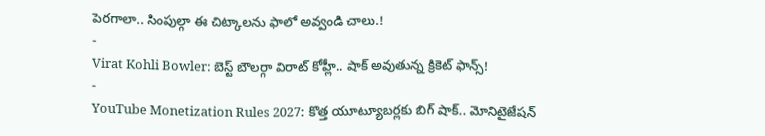పెరగాలా.. సింపుల్గా ఈ చిట్కాలను ఫాలో అవ్వండి చాలు.!
-
Virat Kohli Bowler: బెస్ట్ బౌలర్గా విరాట్ కోహ్లీ.. షాక్ అవుతున్న క్రికెట్ ఫాన్స్!
-
YouTube Monetization Rules 2027: కొత్త యూట్యూబర్లకు బిగ్ షాక్.. మోనిటైజేషన్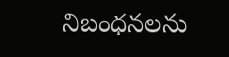నిబంధనలను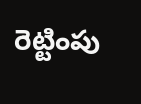రెట్టింపు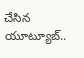చేసిన యూట్యూబ్..